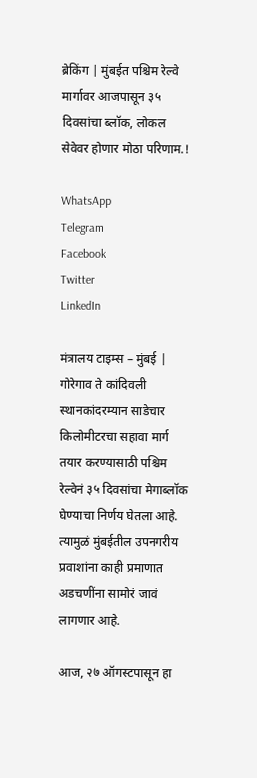ब्रेकिंग | मुंबईत पश्चिम रेल्वे मार्गावर आजपासून ३५ दिवसांचा ब्लॉक, लोकल सेवेवर होणार मोठा परिणाम.!

WhatsApp
Telegram
Facebook
Twitter
LinkedIn

मंत्रालय टाइम्स – मुंबई | गोरेगाव ते कांदिवली स्थानकांदरम्यान साडेचार किलोमीटरचा सहावा मार्ग तयार करण्यासाठी पश्चिम रेल्वेनं ३५ दिवसांचा मेगाब्लॉक घेण्याचा निर्णय घेतला आहे. त्यामुळं मुंबईतील उपनगरीय प्रवाशांना काही प्रमाणात अडचणींना सामोरं जावं लागणार आहे.

आज, २७ ऑगस्टपासून हा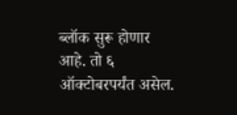ब्लॉक सुरू होणार आहे. तो ६ ऑक्टोबरपर्यंत असेल.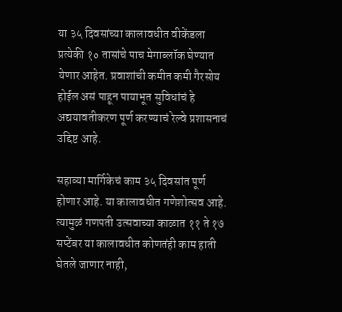या ३५ दिवसांच्या कालावधीत वीकेंडला प्रत्येकी १० तासांचे पाच मेगाब्लॉक घेण्यात येणार आहेत. प्रवाशांची कमीत कमी गैरसोय होईल असं पाहून पायाभूत सुविधांचं हे अद्ययावतीकरण पूर्ण करण्याचं रेल्वे प्रशासनाचं उद्दिष्ट आहे.

सहाव्या मार्गिकेचं काम ३५ दिवसांत पूर्ण होणार आहे. या कालावधीत गणेशोत्सव आहे. त्यामुळं गणपती उत्सवाच्या काळात ११ ते १७ सप्टेंबर या कालावधीत कोणतंही काम हाती घेतले जाणार नाही,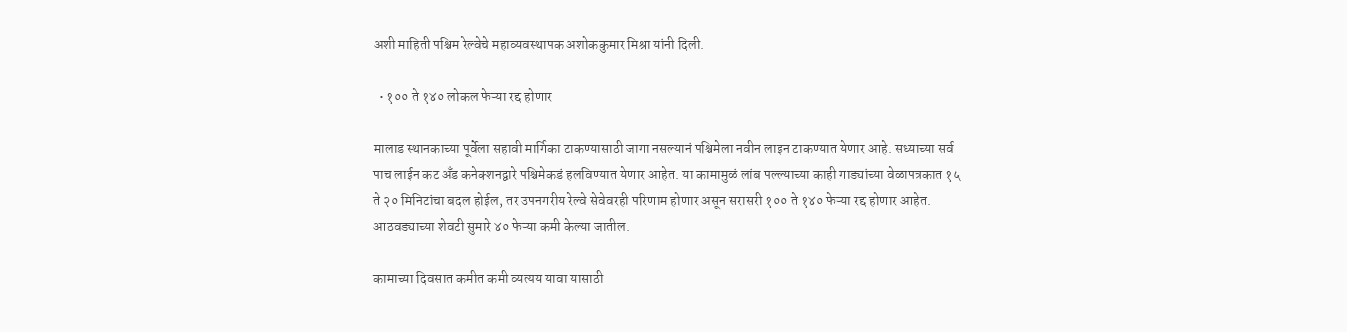अशी माहिती पश्चिम रेल्वेचे महाव्यवस्थापक अशोककुमार मिश्रा यांनी दिली.

  • १०० ते १४० लोकल फेऱ्या रद्द होणार

मालाड स्थानकाच्या पूर्वेला सहावी मार्गिका टाकण्यासाठी जागा नसल्यानं पश्चिमेला नवीन लाइन टाकण्यात येणार आहे. सध्याच्या सर्व पाच लाईन कट अँड कनेक्शनद्वारे पश्चिमेकडं हलविण्यात येणार आहेत. या कामामुळं लांब पल्ल्याच्या काही गाड्यांच्या वेळापत्रकात १५ ते २० मिनिटांचा बदल होईल, तर उपनगरीय रेल्वे सेवेवरही परिणाम होणार असून सरासरी १०० ते १४० फेऱ्या रद्द होणार आहेत. आठवड्याच्या शेवटी सुमारे ४० फेऱ्या कमी केल्या जातील.

कामाच्या दिवसात कमीत कमी व्यत्यय यावा यासाठी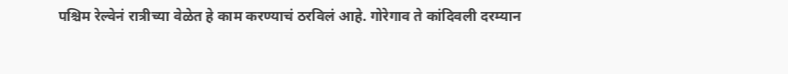पश्चिम रेल्वेनं रात्रीच्या वेळेत हे काम करण्याचं ठरविलं आहे. गोरेगाव ते कांदिवली दरम्यान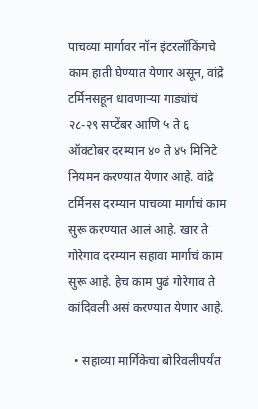पाचव्या मार्गावर नॉन इंटरलॉकिंगचे काम हाती घेण्यात येणार असून, वांद्रे टर्मिनसहून धावणाऱ्या गाड्यांचं २८-२९ सप्टेंबर आणि ५ ते ६ ऑक्टोबर दरम्यान ४० ते ४५ मिनिटे नियमन करण्यात येणार आहे. वांद्रे टर्मिनस दरम्यान पाचव्या मार्गाचं काम सुरू करण्यात आलं आहे. खार ते गोरेगाव दरम्यान सहावा मार्गाचं काम सुरू आहे. हेच काम पुढं गोरेगाव ते कांदिवली असं करण्यात येणार आहे.

  • सहाव्या मार्गिकेचा बोरिवलीपर्यंत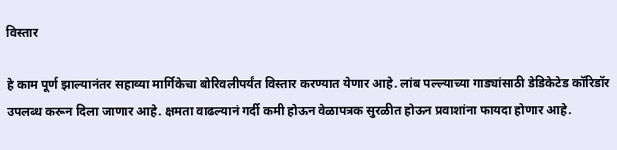विस्तार

हे काम पूर्ण झाल्यानंतर सहाव्या मार्गिकेचा बोरिवलीपर्यंत विस्तार करण्यात येणार आहे. लांब पल्ल्याच्या गाड्यांसाठी डेडिकेटेड कॉरिडॉर उपलब्ध करून दिला जाणार आहे. क्षमता वाढल्यानं गर्दी कमी होऊन वेळापत्रक सुरळीत होऊन प्रवाशांना फायदा होणार आहे.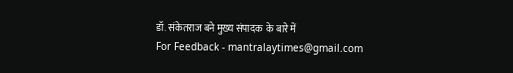डॉ. संकेतराज बने मुख्य संपादक  के बारे में
For Feedback - mantralaytimes@gmail.com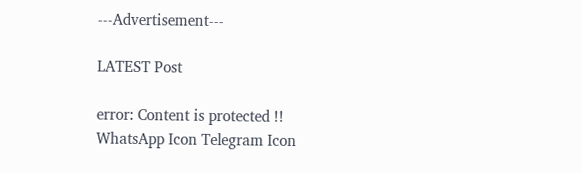---Advertisement---

LATEST Post

error: Content is protected !!
WhatsApp Icon Telegram Icon